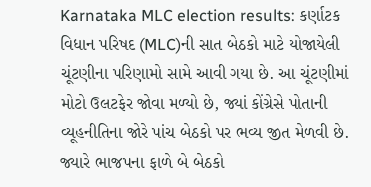Karnataka MLC election results: કર્ણાટક વિધાન પરિષદ (MLC)ની સાત બેઠકો માટે યોજાયેલી ચૂંટણીના પરિણામો સામે આવી ગયા છે. આ ચૂંટણીમાં મોટો ઉલટફેર જોવા મળ્યો છે, જ્યાં કોંગ્રેસે પોતાની વ્યૂહનીતિના જોરે પાંચ બેઠકો પર ભવ્ય જીત મેળવી છે. જ્યારે ભાજપના ફાળે બે બેઠકો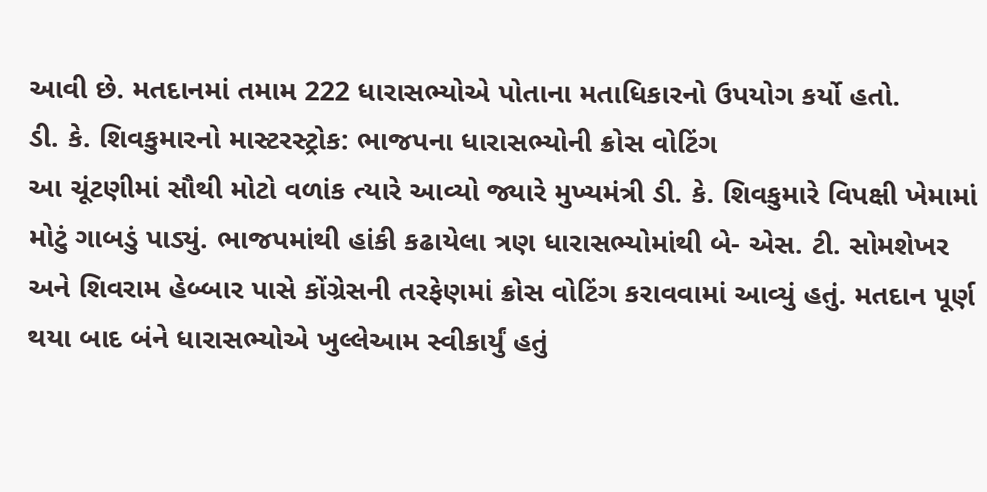આવી છે. મતદાનમાં તમામ 222 ધારાસભ્યોએ પોતાના મતાધિકારનો ઉપયોગ કર્યો હતો.
ડી. કે. શિવકુમારનો માસ્ટરસ્ટ્રોક: ભાજપના ધારાસભ્યોની ક્રોસ વોટિંગ
આ ચૂંટણીમાં સૌથી મોટો વળાંક ત્યારે આવ્યો જ્યારે મુખ્યમંત્રી ડી. કે. શિવકુમારે વિપક્ષી ખેમામાં મોટું ગાબડું પાડ્યું. ભાજપમાંથી હાંકી કઢાયેલા ત્રણ ધારાસભ્યોમાંથી બે- એસ. ટી. સોમશેખર અને શિવરામ હેબ્બાર પાસે કોંગ્રેસની તરફેણમાં ક્રોસ વોટિંગ કરાવવામાં આવ્યું હતું. મતદાન પૂર્ણ થયા બાદ બંને ધારાસભ્યોએ ખુલ્લેઆમ સ્વીકાર્યું હતું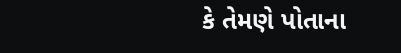કે તેમણે પોતાના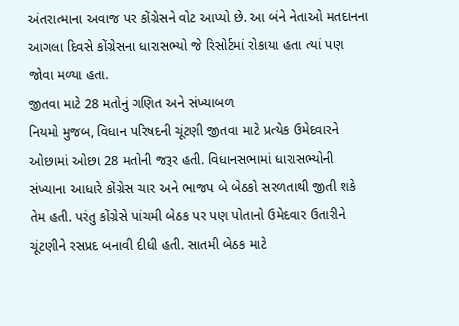અંતરાત્માના અવાજ પર કોંગ્રેસને વોટ આપ્યો છે. આ બંને નેતાઓ મતદાનના આગલા દિવસે કોંગ્રેસના ધારાસભ્યો જે રિસોર્ટમાં રોકાયા હતા ત્યાં પણ જોવા મળ્યા હતા.
જીતવા માટે 28 મતોનું ગણિત અને સંખ્યાબળ
નિયમો મુજબ, વિધાન પરિષદની ચૂંટણી જીતવા માટે પ્રત્યેક ઉમેદવારને ઓછામાં ઓછા 28 મતોની જરૂર હતી. વિધાનસભામાં ધારાસભ્યોની સંખ્યાના આધારે કોંગ્રેસ ચાર અને ભાજપ બે બેઠકો સરળતાથી જીતી શકે તેમ હતી. પરંતુ કોંગ્રેસે પાંચમી બેઠક પર પણ પોતાનો ઉમેદવાર ઉતારીને ચૂંટણીને રસપ્રદ બનાવી દીધી હતી. સાતમી બેઠક માટે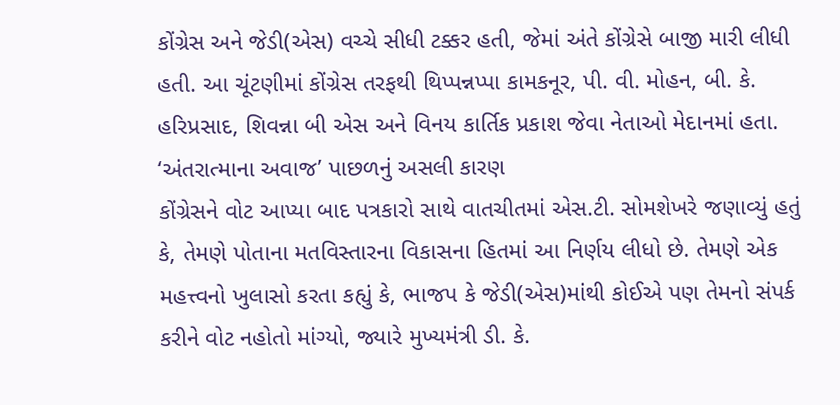કોંગ્રેસ અને જેડી(એસ) વચ્ચે સીધી ટક્કર હતી, જેમાં અંતે કોંગ્રેસે બાજી મારી લીધી હતી. આ ચૂંટણીમાં કોંગ્રેસ તરફથી થિપ્પન્નપ્પા કામકનૂર, પી. વી. મોહન, બી. કે. હરિપ્રસાદ, શિવન્ના બી એસ અને વિનય કાર્તિક પ્રકાશ જેવા નેતાઓ મેદાનમાં હતા.
‘અંતરાત્માના અવાજ’ પાછળનું અસલી કારણ
કોંગ્રેસને વોટ આપ્યા બાદ પત્રકારો સાથે વાતચીતમાં એસ.ટી. સોમશેખરે જણાવ્યું હતું કે, તેમણે પોતાના મતવિસ્તારના વિકાસના હિતમાં આ નિર્ણય લીધો છે. તેમણે એક મહત્ત્વનો ખુલાસો કરતા કહ્યું કે, ભાજપ કે જેડી(એસ)માંથી કોઈએ પણ તેમનો સંપર્ક કરીને વોટ નહોતો માંગ્યો, જ્યારે મુખ્યમંત્રી ડી. કે.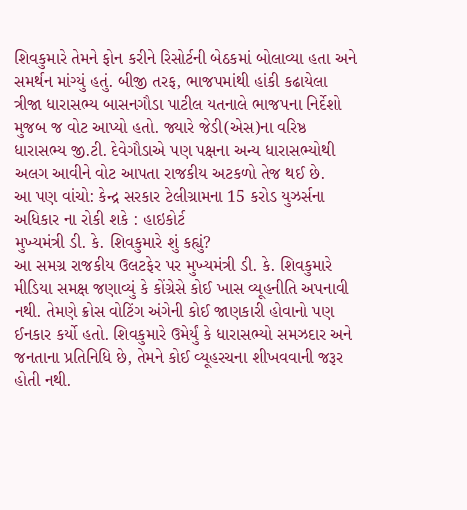શિવકુમારે તેમને ફોન કરીને રિસોર્ટની બેઠકમાં બોલાવ્યા હતા અને સમર્થન માંગ્યું હતું. બીજી તરફ, ભાજપમાંથી હાંકી કઢાયેલા ત્રીજા ધારાસભ્ય બાસનગૌડા પાટીલ યતનાલે ભાજપના નિર્દેશો મુજબ જ વોટ આપ્યો હતો. જ્યારે જેડી(એસ)ના વરિષ્ઠ ધારાસભ્ય જી.ટી. દેવેગૌડાએ પણ પક્ષના અન્ય ધારાસભ્યોથી અલગ આવીને વોટ આપતા રાજકીય અટકળો તેજ થઈ છે.
આ પણ વાંચો: કેન્દ્ર સરકાર ટેલીગ્રામના 15 કરોડ યુઝર્સના અધિકાર ના રોકી શકે : હાઇકોર્ટ
મુખ્યમંત્રી ડી. કે. શિવકુમારે શું કહ્યું?
આ સમગ્ર રાજકીય ઉલટફેર પર મુખ્યમંત્રી ડી. કે. શિવકુમારે મીડિયા સમક્ષ જણાવ્યું કે કોંગ્રેસે કોઈ ખાસ વ્યૂહનીતિ અપનાવી નથી. તેમણે ક્રોસ વોટિંગ અંગેની કોઈ જાણકારી હોવાનો પણ ઈનકાર કર્યો હતો. શિવકુમારે ઉમેર્યું કે ધારાસભ્યો સમઝદાર અને જનતાના પ્રતિનિધિ છે, તેમને કોઈ વ્યૂહરચના શીખવવાની જરૂર હોતી નથી.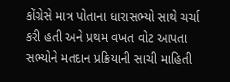કોંગ્રેસે માત્ર પોતાના ધારાસભ્યો સાથે ચર્ચા કરી હતી અને પ્રથમ વખત વોટ આપતા સભ્યોને મતદાન પ્રક્રિયાની સાચી માહિતી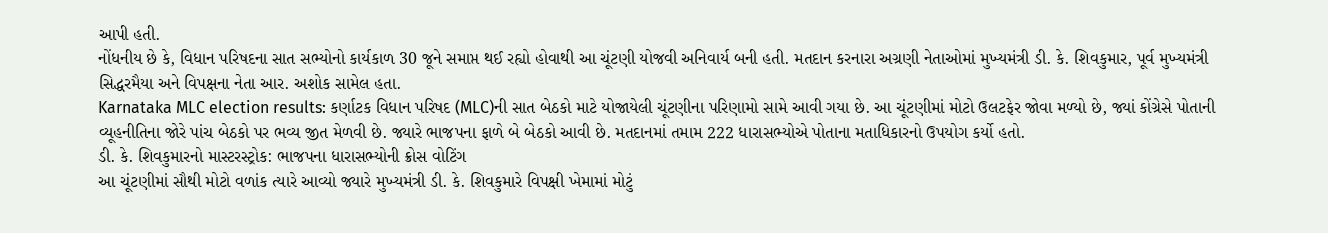આપી હતી.
નોંધનીય છે કે, વિધાન પરિષદના સાત સભ્યોનો કાર્યકાળ 30 જૂને સમાપ્ત થઈ રહ્યો હોવાથી આ ચૂંટણી યોજવી અનિવાર્ય બની હતી. મતદાન કરનારા અગ્રણી નેતાઓમાં મુખ્યમંત્રી ડી. કે. શિવકુમાર, પૂર્વ મુખ્યમંત્રી સિદ્ધરમૈયા અને વિપક્ષના નેતા આર. અશોક સામેલ હતા.
Karnataka MLC election results: કર્ણાટક વિધાન પરિષદ (MLC)ની સાત બેઠકો માટે યોજાયેલી ચૂંટણીના પરિણામો સામે આવી ગયા છે. આ ચૂંટણીમાં મોટો ઉલટફેર જોવા મળ્યો છે, જ્યાં કોંગ્રેસે પોતાની વ્યૂહનીતિના જોરે પાંચ બેઠકો પર ભવ્ય જીત મેળવી છે. જ્યારે ભાજપના ફાળે બે બેઠકો આવી છે. મતદાનમાં તમામ 222 ધારાસભ્યોએ પોતાના મતાધિકારનો ઉપયોગ કર્યો હતો.
ડી. કે. શિવકુમારનો માસ્ટરસ્ટ્રોક: ભાજપના ધારાસભ્યોની ક્રોસ વોટિંગ
આ ચૂંટણીમાં સૌથી મોટો વળાંક ત્યારે આવ્યો જ્યારે મુખ્યમંત્રી ડી. કે. શિવકુમારે વિપક્ષી ખેમામાં મોટું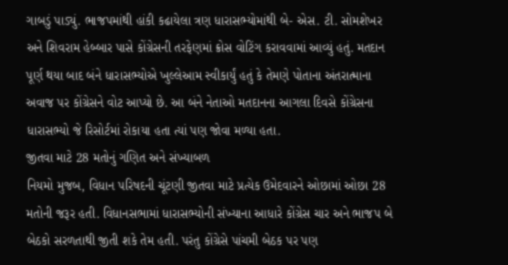ગાબડું પાડ્યું. ભાજપમાંથી હાંકી કઢાયેલા ત્રણ ધારાસભ્યોમાંથી બે- એસ. ટી. સોમશેખર અને શિવરામ હેબ્બાર પાસે કોંગ્રેસની તરફેણમાં ક્રોસ વોટિંગ કરાવવામાં આવ્યું હતું. મતદાન પૂર્ણ થયા બાદ બંને ધારાસભ્યોએ ખુલ્લેઆમ સ્વીકાર્યું હતું કે તેમણે પોતાના અંતરાત્માના અવાજ પર કોંગ્રેસને વોટ આપ્યો છે. આ બંને નેતાઓ મતદાનના આગલા દિવસે કોંગ્રેસના ધારાસભ્યો જે રિસોર્ટમાં રોકાયા હતા ત્યાં પણ જોવા મળ્યા હતા.
જીતવા માટે 28 મતોનું ગણિત અને સંખ્યાબળ
નિયમો મુજબ, વિધાન પરિષદની ચૂંટણી જીતવા માટે પ્રત્યેક ઉમેદવારને ઓછામાં ઓછા 28 મતોની જરૂર હતી. વિધાનસભામાં ધારાસભ્યોની સંખ્યાના આધારે કોંગ્રેસ ચાર અને ભાજપ બે બેઠકો સરળતાથી જીતી શકે તેમ હતી. પરંતુ કોંગ્રેસે પાંચમી બેઠક પર પણ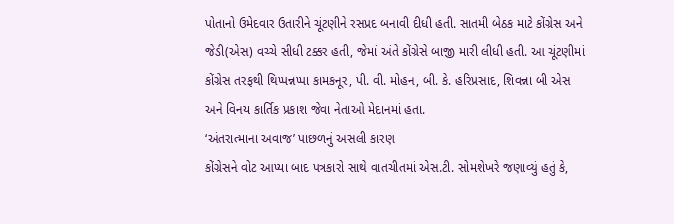પોતાનો ઉમેદવાર ઉતારીને ચૂંટણીને રસપ્રદ બનાવી દીધી હતી. સાતમી બેઠક માટે કોંગ્રેસ અને જેડી(એસ) વચ્ચે સીધી ટક્કર હતી, જેમાં અંતે કોંગ્રેસે બાજી મારી લીધી હતી. આ ચૂંટણીમાં કોંગ્રેસ તરફથી થિપ્પન્નપ્પા કામકનૂર, પી. વી. મોહન, બી. કે. હરિપ્રસાદ, શિવન્ના બી એસ અને વિનય કાર્તિક પ્રકાશ જેવા નેતાઓ મેદાનમાં હતા.
‘અંતરાત્માના અવાજ’ પાછળનું અસલી કારણ
કોંગ્રેસને વોટ આપ્યા બાદ પત્રકારો સાથે વાતચીતમાં એસ.ટી. સોમશેખરે જણાવ્યું હતું કે,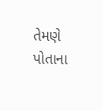તેમણે પોતાના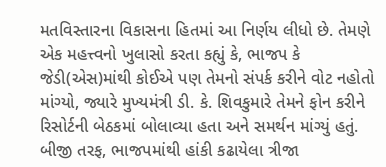મતવિસ્તારના વિકાસના હિતમાં આ નિર્ણય લીધો છે. તેમણે એક મહત્ત્વનો ખુલાસો કરતા કહ્યું કે, ભાજપ કે જેડી(એસ)માંથી કોઈએ પણ તેમનો સંપર્ક કરીને વોટ નહોતો માંગ્યો, જ્યારે મુખ્યમંત્રી ડી. કે. શિવકુમારે તેમને ફોન કરીને રિસોર્ટની બેઠકમાં બોલાવ્યા હતા અને સમર્થન માંગ્યું હતું. બીજી તરફ, ભાજપમાંથી હાંકી કઢાયેલા ત્રીજા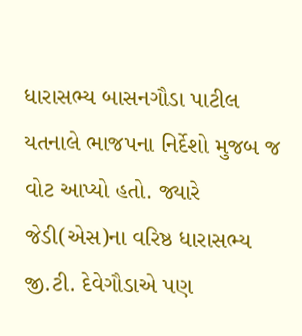ધારાસભ્ય બાસનગૌડા પાટીલ યતનાલે ભાજપના નિર્દેશો મુજબ જ વોટ આપ્યો હતો. જ્યારે જેડી(એસ)ના વરિષ્ઠ ધારાસભ્ય જી.ટી. દેવેગૌડાએ પણ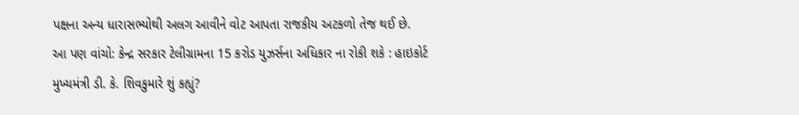પક્ષના અન્ય ધારાસભ્યોથી અલગ આવીને વોટ આપતા રાજકીય અટકળો તેજ થઈ છે.
આ પણ વાંચો: કેન્દ્ર સરકાર ટેલીગ્રામના 15 કરોડ યુઝર્સના અધિકાર ના રોકી શકે : હાઇકોર્ટ
મુખ્યમંત્રી ડી. કે. શિવકુમારે શું કહ્યું?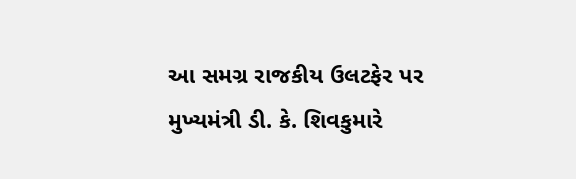આ સમગ્ર રાજકીય ઉલટફેર પર મુખ્યમંત્રી ડી. કે. શિવકુમારે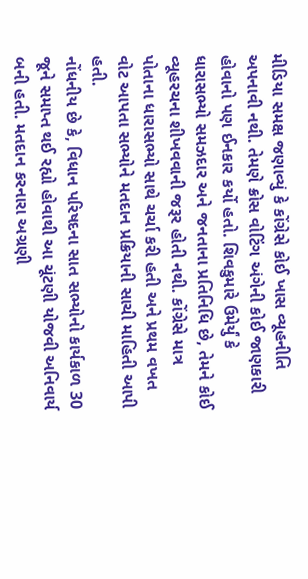મીડિયા સમક્ષ જણાવ્યું કે કોંગ્રેસે કોઈ ખાસ વ્યૂહનીતિ અપનાવી નથી. તેમણે ક્રોસ વોટિંગ અંગેની કોઈ જાણકારી હોવાનો પણ ઈનકાર કર્યો હતો. શિવકુમારે ઉમેર્યું કે ધારાસભ્યો સમઝદાર અને જનતાના પ્રતિનિધિ છે, તેમને કોઈ વ્યૂહરચના શીખવવાની જરૂર હોતી નથી. કોંગ્રેસે માત્ર પોતાના ધારાસભ્યો સાથે ચર્ચા કરી હતી અને પ્રથમ વખત વોટ આપતા સભ્યોને મતદાન પ્રક્રિયાની સાચી માહિતી આપી હતી.
નોંધનીય છે કે, વિધાન પરિષદના સાત સભ્યોનો કાર્યકાળ 30 જૂને સમાપ્ત થઈ રહ્યો હોવાથી આ ચૂંટણી યોજવી અનિવાર્ય બની હતી. મતદાન કરનારા અગ્રણી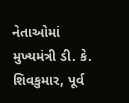નેતાઓમાં મુખ્યમંત્રી ડી. કે. શિવકુમાર, પૂર્વ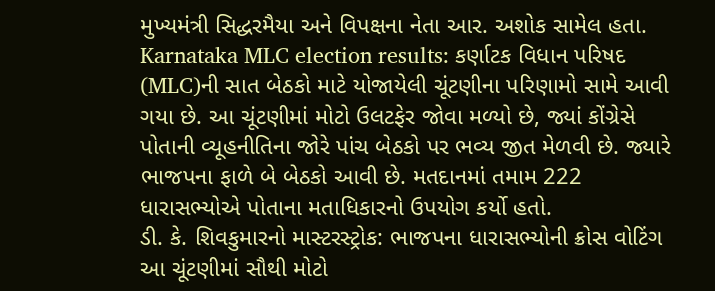મુખ્યમંત્રી સિદ્ધરમૈયા અને વિપક્ષના નેતા આર. અશોક સામેલ હતા.
Karnataka MLC election results: કર્ણાટક વિધાન પરિષદ (MLC)ની સાત બેઠકો માટે યોજાયેલી ચૂંટણીના પરિણામો સામે આવી ગયા છે. આ ચૂંટણીમાં મોટો ઉલટફેર જોવા મળ્યો છે, જ્યાં કોંગ્રેસે પોતાની વ્યૂહનીતિના જોરે પાંચ બેઠકો પર ભવ્ય જીત મેળવી છે. જ્યારે ભાજપના ફાળે બે બેઠકો આવી છે. મતદાનમાં તમામ 222 ધારાસભ્યોએ પોતાના મતાધિકારનો ઉપયોગ કર્યો હતો.
ડી. કે. શિવકુમારનો માસ્ટરસ્ટ્રોક: ભાજપના ધારાસભ્યોની ક્રોસ વોટિંગ
આ ચૂંટણીમાં સૌથી મોટો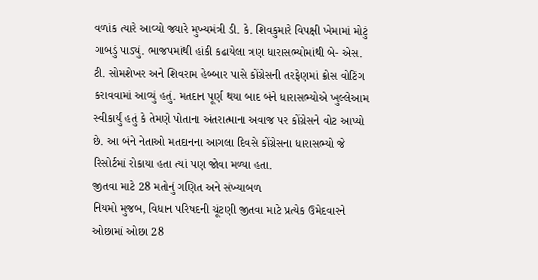વળાંક ત્યારે આવ્યો જ્યારે મુખ્યમંત્રી ડી. કે. શિવકુમારે વિપક્ષી ખેમામાં મોટું ગાબડું પાડ્યું. ભાજપમાંથી હાંકી કઢાયેલા ત્રણ ધારાસભ્યોમાંથી બે- એસ. ટી. સોમશેખર અને શિવરામ હેબ્બાર પાસે કોંગ્રેસની તરફેણમાં ક્રોસ વોટિંગ કરાવવામાં આવ્યું હતું. મતદાન પૂર્ણ થયા બાદ બંને ધારાસભ્યોએ ખુલ્લેઆમ સ્વીકાર્યું હતું કે તેમણે પોતાના અંતરાત્માના અવાજ પર કોંગ્રેસને વોટ આપ્યો છે. આ બંને નેતાઓ મતદાનના આગલા દિવસે કોંગ્રેસના ધારાસભ્યો જે રિસોર્ટમાં રોકાયા હતા ત્યાં પણ જોવા મળ્યા હતા.
જીતવા માટે 28 મતોનું ગણિત અને સંખ્યાબળ
નિયમો મુજબ, વિધાન પરિષદની ચૂંટણી જીતવા માટે પ્રત્યેક ઉમેદવારને ઓછામાં ઓછા 28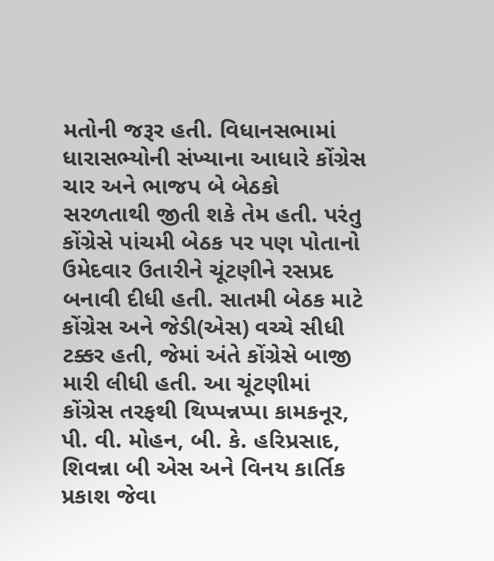મતોની જરૂર હતી. વિધાનસભામાં ધારાસભ્યોની સંખ્યાના આધારે કોંગ્રેસ ચાર અને ભાજપ બે બેઠકો સરળતાથી જીતી શકે તેમ હતી. પરંતુ કોંગ્રેસે પાંચમી બેઠક પર પણ પોતાનો ઉમેદવાર ઉતારીને ચૂંટણીને રસપ્રદ બનાવી દીધી હતી. સાતમી બેઠક માટે કોંગ્રેસ અને જેડી(એસ) વચ્ચે સીધી ટક્કર હતી, જેમાં અંતે કોંગ્રેસે બાજી મારી લીધી હતી. આ ચૂંટણીમાં કોંગ્રેસ તરફથી થિપ્પન્નપ્પા કામકનૂર, પી. વી. મોહન, બી. કે. હરિપ્રસાદ, શિવન્ના બી એસ અને વિનય કાર્તિક પ્રકાશ જેવા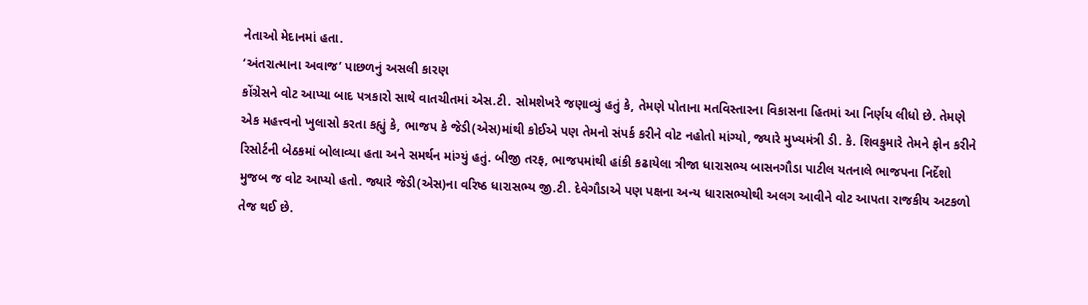નેતાઓ મેદાનમાં હતા.
‘અંતરાત્માના અવાજ’ પાછળનું અસલી કારણ
કોંગ્રેસને વોટ આપ્યા બાદ પત્રકારો સાથે વાતચીતમાં એસ.ટી. સોમશેખરે જણાવ્યું હતું કે, તેમણે પોતાના મતવિસ્તારના વિકાસના હિતમાં આ નિર્ણય લીધો છે. તેમણે એક મહત્ત્વનો ખુલાસો કરતા કહ્યું કે, ભાજપ કે જેડી(એસ)માંથી કોઈએ પણ તેમનો સંપર્ક કરીને વોટ નહોતો માંગ્યો, જ્યારે મુખ્યમંત્રી ડી. કે. શિવકુમારે તેમને ફોન કરીને રિસોર્ટની બેઠકમાં બોલાવ્યા હતા અને સમર્થન માંગ્યું હતું. બીજી તરફ, ભાજપમાંથી હાંકી કઢાયેલા ત્રીજા ધારાસભ્ય બાસનગૌડા પાટીલ યતનાલે ભાજપના નિર્દેશો મુજબ જ વોટ આપ્યો હતો. જ્યારે જેડી(એસ)ના વરિષ્ઠ ધારાસભ્ય જી.ટી. દેવેગૌડાએ પણ પક્ષના અન્ય ધારાસભ્યોથી અલગ આવીને વોટ આપતા રાજકીય અટકળો તેજ થઈ છે.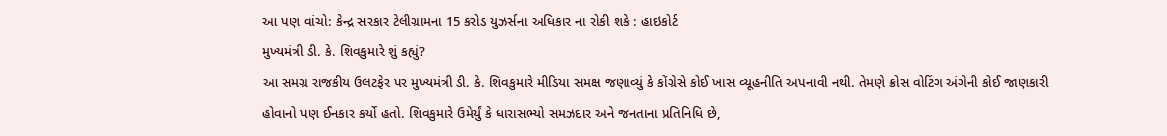આ પણ વાંચો: કેન્દ્ર સરકાર ટેલીગ્રામના 15 કરોડ યુઝર્સના અધિકાર ના રોકી શકે : હાઇકોર્ટ
મુખ્યમંત્રી ડી. કે. શિવકુમારે શું કહ્યું?
આ સમગ્ર રાજકીય ઉલટફેર પર મુખ્યમંત્રી ડી. કે. શિવકુમારે મીડિયા સમક્ષ જણાવ્યું કે કોંગ્રેસે કોઈ ખાસ વ્યૂહનીતિ અપનાવી નથી. તેમણે ક્રોસ વોટિંગ અંગેની કોઈ જાણકારી હોવાનો પણ ઈનકાર કર્યો હતો. શિવકુમારે ઉમેર્યું કે ધારાસભ્યો સમઝદાર અને જનતાના પ્રતિનિધિ છે,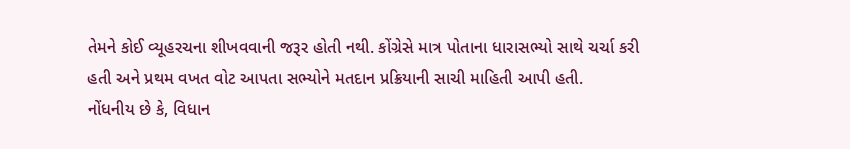તેમને કોઈ વ્યૂહરચના શીખવવાની જરૂર હોતી નથી. કોંગ્રેસે માત્ર પોતાના ધારાસભ્યો સાથે ચર્ચા કરી હતી અને પ્રથમ વખત વોટ આપતા સભ્યોને મતદાન પ્રક્રિયાની સાચી માહિતી આપી હતી.
નોંધનીય છે કે, વિધાન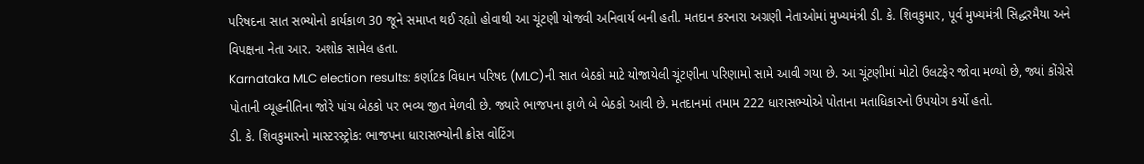પરિષદના સાત સભ્યોનો કાર્યકાળ 30 જૂને સમાપ્ત થઈ રહ્યો હોવાથી આ ચૂંટણી યોજવી અનિવાર્ય બની હતી. મતદાન કરનારા અગ્રણી નેતાઓમાં મુખ્યમંત્રી ડી. કે. શિવકુમાર, પૂર્વ મુખ્યમંત્રી સિદ્ધરમૈયા અને વિપક્ષના નેતા આર. અશોક સામેલ હતા.
Karnataka MLC election results: કર્ણાટક વિધાન પરિષદ (MLC)ની સાત બેઠકો માટે યોજાયેલી ચૂંટણીના પરિણામો સામે આવી ગયા છે. આ ચૂંટણીમાં મોટો ઉલટફેર જોવા મળ્યો છે, જ્યાં કોંગ્રેસે પોતાની વ્યૂહનીતિના જોરે પાંચ બેઠકો પર ભવ્ય જીત મેળવી છે. જ્યારે ભાજપના ફાળે બે બેઠકો આવી છે. મતદાનમાં તમામ 222 ધારાસભ્યોએ પોતાના મતાધિકારનો ઉપયોગ કર્યો હતો.
ડી. કે. શિવકુમારનો માસ્ટરસ્ટ્રોક: ભાજપના ધારાસભ્યોની ક્રોસ વોટિંગ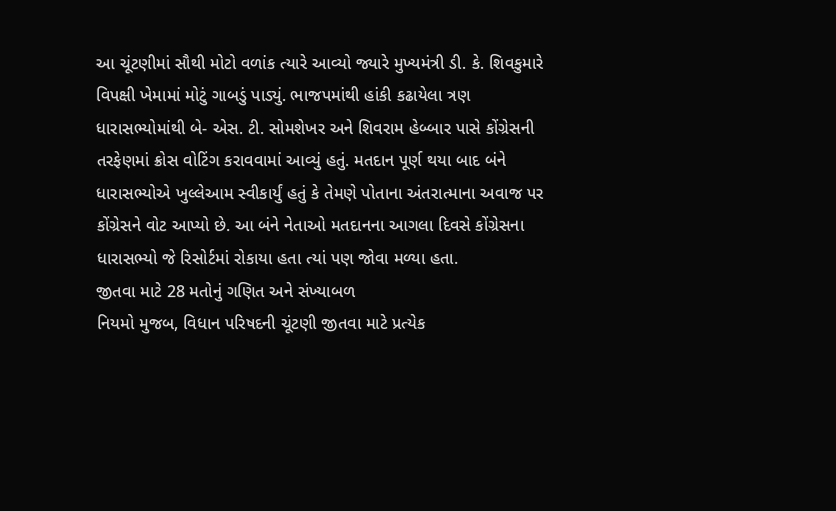આ ચૂંટણીમાં સૌથી મોટો વળાંક ત્યારે આવ્યો જ્યારે મુખ્યમંત્રી ડી. કે. શિવકુમારે વિપક્ષી ખેમામાં મોટું ગાબડું પાડ્યું. ભાજપમાંથી હાંકી કઢાયેલા ત્રણ ધારાસભ્યોમાંથી બે- એસ. ટી. સોમશેખર અને શિવરામ હેબ્બાર પાસે કોંગ્રેસની તરફેણમાં ક્રોસ વોટિંગ કરાવવામાં આવ્યું હતું. મતદાન પૂર્ણ થયા બાદ બંને ધારાસભ્યોએ ખુલ્લેઆમ સ્વીકાર્યું હતું કે તેમણે પોતાના અંતરાત્માના અવાજ પર કોંગ્રેસને વોટ આપ્યો છે. આ બંને નેતાઓ મતદાનના આગલા દિવસે કોંગ્રેસના ધારાસભ્યો જે રિસોર્ટમાં રોકાયા હતા ત્યાં પણ જોવા મળ્યા હતા.
જીતવા માટે 28 મતોનું ગણિત અને સંખ્યાબળ
નિયમો મુજબ, વિધાન પરિષદની ચૂંટણી જીતવા માટે પ્રત્યેક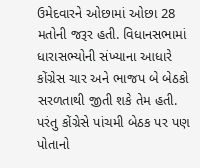ઉમેદવારને ઓછામાં ઓછા 28 મતોની જરૂર હતી. વિધાનસભામાં ધારાસભ્યોની સંખ્યાના આધારે કોંગ્રેસ ચાર અને ભાજપ બે બેઠકો સરળતાથી જીતી શકે તેમ હતી. પરંતુ કોંગ્રેસે પાંચમી બેઠક પર પણ પોતાનો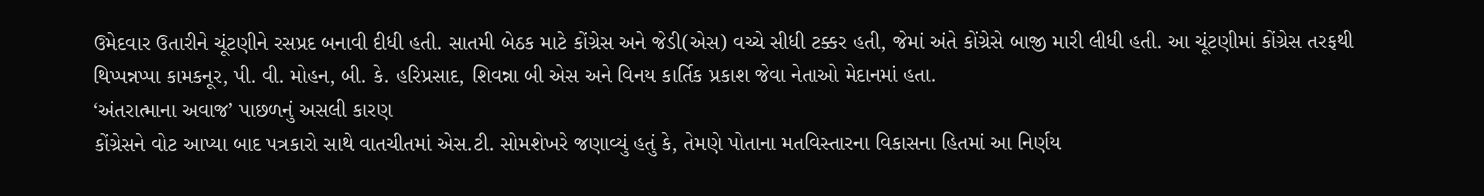ઉમેદવાર ઉતારીને ચૂંટણીને રસપ્રદ બનાવી દીધી હતી. સાતમી બેઠક માટે કોંગ્રેસ અને જેડી(એસ) વચ્ચે સીધી ટક્કર હતી, જેમાં અંતે કોંગ્રેસે બાજી મારી લીધી હતી. આ ચૂંટણીમાં કોંગ્રેસ તરફથી થિપ્પન્નપ્પા કામકનૂર, પી. વી. મોહન, બી. કે. હરિપ્રસાદ, શિવન્ના બી એસ અને વિનય કાર્તિક પ્રકાશ જેવા નેતાઓ મેદાનમાં હતા.
‘અંતરાત્માના અવાજ’ પાછળનું અસલી કારણ
કોંગ્રેસને વોટ આપ્યા બાદ પત્રકારો સાથે વાતચીતમાં એસ.ટી. સોમશેખરે જણાવ્યું હતું કે, તેમણે પોતાના મતવિસ્તારના વિકાસના હિતમાં આ નિર્ણય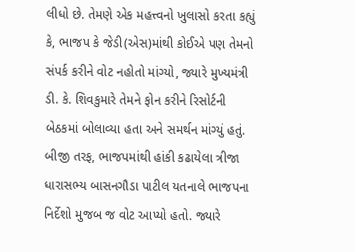લીધો છે. તેમણે એક મહત્ત્વનો ખુલાસો કરતા કહ્યું કે, ભાજપ કે જેડી(એસ)માંથી કોઈએ પણ તેમનો સંપર્ક કરીને વોટ નહોતો માંગ્યો, જ્યારે મુખ્યમંત્રી ડી. કે. શિવકુમારે તેમને ફોન કરીને રિસોર્ટની બેઠકમાં બોલાવ્યા હતા અને સમર્થન માંગ્યું હતું. બીજી તરફ, ભાજપમાંથી હાંકી કઢાયેલા ત્રીજા ધારાસભ્ય બાસનગૌડા પાટીલ યતનાલે ભાજપના નિર્દેશો મુજબ જ વોટ આપ્યો હતો. જ્યારે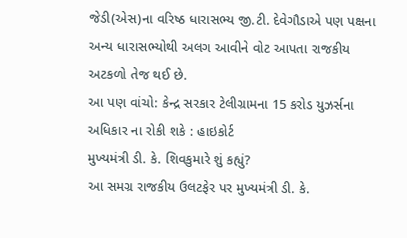જેડી(એસ)ના વરિષ્ઠ ધારાસભ્ય જી.ટી. દેવેગૌડાએ પણ પક્ષના અન્ય ધારાસભ્યોથી અલગ આવીને વોટ આપતા રાજકીય અટકળો તેજ થઈ છે.
આ પણ વાંચો: કેન્દ્ર સરકાર ટેલીગ્રામના 15 કરોડ યુઝર્સના અધિકાર ના રોકી શકે : હાઇકોર્ટ
મુખ્યમંત્રી ડી. કે. શિવકુમારે શું કહ્યું?
આ સમગ્ર રાજકીય ઉલટફેર પર મુખ્યમંત્રી ડી. કે.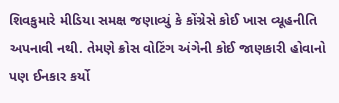શિવકુમારે મીડિયા સમક્ષ જણાવ્યું કે કોંગ્રેસે કોઈ ખાસ વ્યૂહનીતિ અપનાવી નથી. તેમણે ક્રોસ વોટિંગ અંગેની કોઈ જાણકારી હોવાનો પણ ઈનકાર કર્યો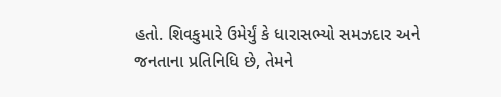હતો. શિવકુમારે ઉમેર્યું કે ધારાસભ્યો સમઝદાર અને જનતાના પ્રતિનિધિ છે, તેમને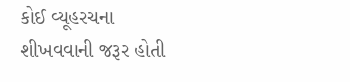કોઈ વ્યૂહરચના શીખવવાની જરૂર હોતી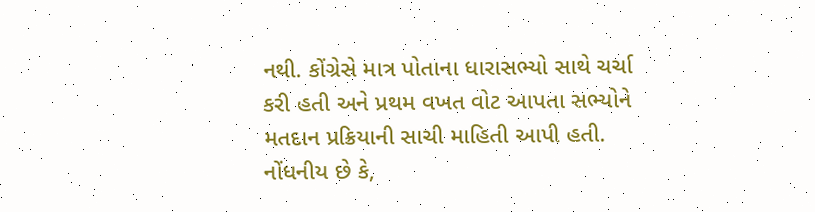નથી. કોંગ્રેસે માત્ર પોતાના ધારાસભ્યો સાથે ચર્ચા કરી હતી અને પ્રથમ વખત વોટ આપતા સભ્યોને મતદાન પ્રક્રિયાની સાચી માહિતી આપી હતી.
નોંધનીય છે કે,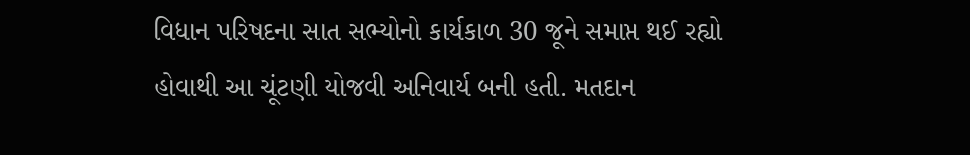વિધાન પરિષદના સાત સભ્યોનો કાર્યકાળ 30 જૂને સમાપ્ત થઈ રહ્યો હોવાથી આ ચૂંટણી યોજવી અનિવાર્ય બની હતી. મતદાન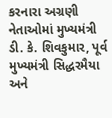કરનારા અગ્રણી નેતાઓમાં મુખ્યમંત્રી ડી. કે. શિવકુમાર, પૂર્વ મુખ્યમંત્રી સિદ્ધરમૈયા અને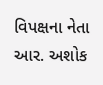વિપક્ષના નેતા આર. અશોક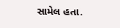સામેલ હતા.